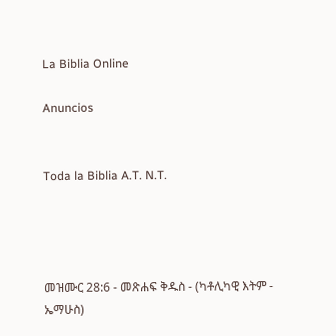La Biblia Online

Anuncios


Toda la Biblia A.T. N.T.




መዝሙር 28:6 - መጽሐፍ ቅዱስ - (ካቶሊካዊ እትም - ኤማሁስ)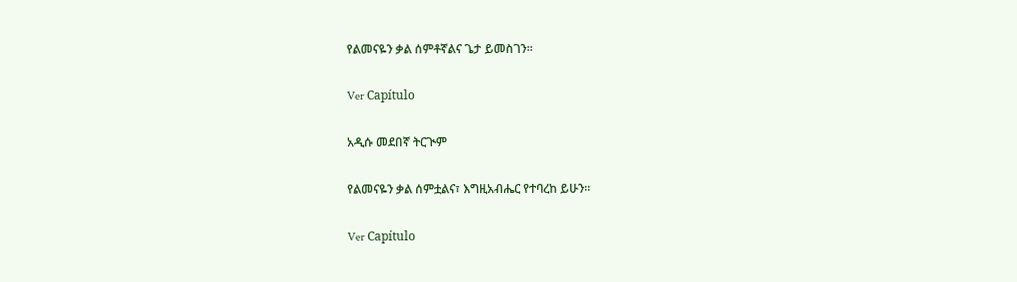የልመናዬን ቃል ሰምቶኛልና ጌታ ይመስገን።

Ver Capítulo

አዲሱ መደበኛ ትርጒም

የልመናዬን ቃል ሰምቷልና፣ እግዚአብሔር የተባረከ ይሁን።

Ver Capítulo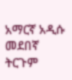አማርኛ አዲሱ መደበኛ ትርጉም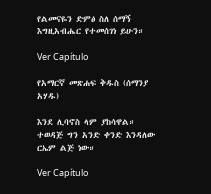የልመናዬን ድምፅ ስለ ሰማኝ እግዚአብሔር የተመሰገነ ይሁን።

Ver Capítulo

የአማርኛ መጽሐፍ ቅዱስ (ሰማንያ አሃዱ)

እንደ ሊባኖስ ላም ያከሳዋል። ተወዳጅ ግን አንድ ቀንድ እንዳለው ርኤም ልጅ ነው።

Ver Capítulo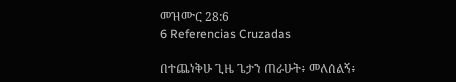መዝሙር 28:6
6 Referencias Cruzadas

በተጨነቅሁ ጊዜ ጌታን ጠራሁት፥ መለሰልኝ፥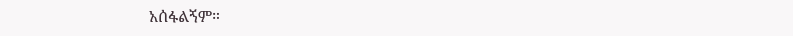አሰፋልኝም።